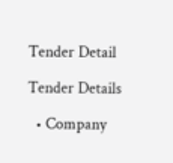Tender Detail

Tender Details

  • Company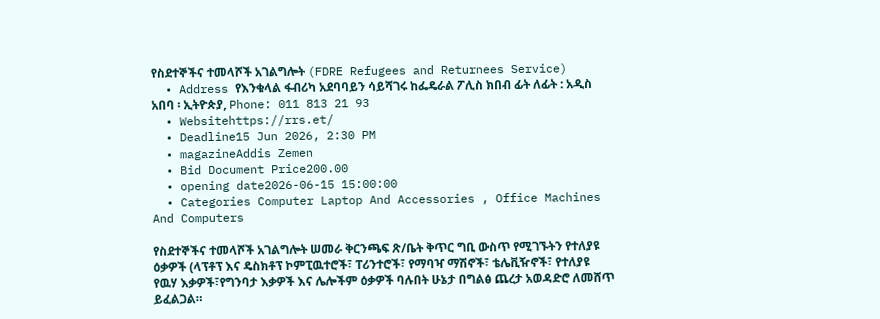የስደተኞችና ተመላሾች አገልግሎት (FDRE Refugees and Returnees Service)
  • Address የእንቁላል ፋብሪካ አደባባይን ሳይሻገሩ ከፌዴራል ፖሊስ ክበብ ፊት ለፊት : አዲስ አበባ ፡ ኢትዮጵያ, Phone: 011 813 21 93
  • Websitehttps://rrs.et/
  • Deadline15 Jun 2026, 2:30 PM
  • magazineAddis Zemen
  • Bid Document Price200.00
  • opening date2026-06-15 15:00:00
  • Categories Computer Laptop And Accessories , Office Machines And Computers

የስደተኞችና ተመላሾች አገልግሎት ሠመራ ቅርንጫፍ ጽ/ቤት ቅጥር ግቢ ውስጥ የሚገኙትን የተለያዩ ዕቃዎች (ላፕቶፕ እና ዴስክቶፕ ኮምፒዉተሮች፣ ፐሪንተሮች፣ የማባዣ ማሽኖች፣ ቴሌቪዥኖች፣ የተለያዩ የዉሃ እቃዎች፣የግንባታ እቃዎች እና ሌሎችም ዕቃዎች ባሉበት ሁኔታ በግልፅ ጨረታ አወዳድሮ ለመሸጥ ይፈልጋል።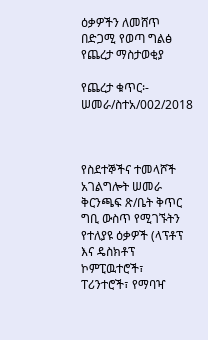ዕቃዎችን ለመሸጥ በድጋሚ የወጣ ግልፅ የጨረታ ማስታወቂያ

የጨረታ ቁጥር፡- ሠመራ/ስተአ/002/2018



የስደተኞችና ተመላሾች አገልግሎት ሠመራ ቅርንጫፍ ጽ/ቤት ቅጥር ግቢ ውስጥ የሚገኙትን የተለያዩ ዕቃዎች (ላፕቶፕ እና ዴስክቶፕ ኮምፒዉተሮች፣ ፐሪንተሮች፣ የማባዣ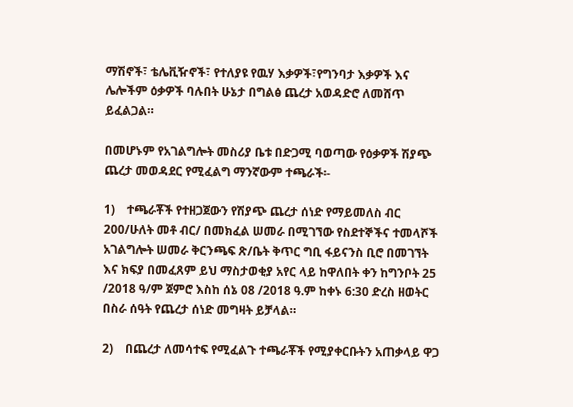ማሽኖች፣ ቴሌቪዥኖች፣ የተለያዩ የዉሃ እቃዎች፣የግንባታ እቃዎች እና ሌሎችም ዕቃዎች ባሉበት ሁኔታ በግልፅ ጨረታ አወዳድሮ ለመሸጥ ይፈልጋል።

በመሆኑም የአገልግሎት መስሪያ ቤቱ በድጋሚ ባወጣው የዕቃዎች ሽያጭ ጨረታ መወዳደር የሚፈልግ ማንኛውም ተጫራች፡-

1)    ተጫራቾች የተዘጋጀውን የሽያጭ ጨረታ ሰነድ የማይመለስ ብር 200/ሁለት መቶ ብር/ በመክፈል ሠመራ በሚገኘው የስደተኞችና ተመላሾች አገልግሎት ሠመራ ቅርንጫፍ ጽ/ቤት ቅጥር ግቢ ፋይናንስ ቢሮ በመገኘት እና ክፍያ በመፈጸም ይህ ማስታወቂያ አየር ላይ ከዋለበት ቀን ከግንቦት 25 /2018 ዓ/ም ጀምሮ እስከ ሰኔ 08 /2018 ዓ.ም ከቀኑ 6:30 ድረስ ዘወትር በስራ ሰዓት የጨረታ ሰነድ መግዛት ይቻላል።

2)    በጨረታ ለመሳተፍ የሚፈልጉ ተጫራቾች የሚያቀርቡትን አጠቃላይ ዋጋ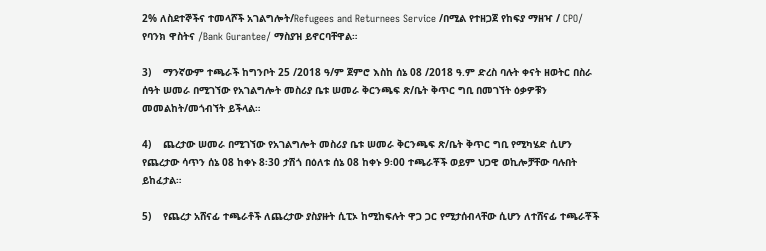2% ለስደተኞችና ተመላሾች አገልግሎት/Refugees and Returnees Service /በሚል የተዘጋጀ የከፍያ ማዘዣ / CPO/ የባንክ ዋስትና /Bank Gurantee/ ማስያዝ ይኖርባቸዋል።

3)    ማንኛውም ተጫራች ከግንቦት 25 /2018 ዓ/ም ጀምሮ እስከ ሰኔ 08 /2018 ዓ.ም ድረስ ባሉት ቀናት ዘወትር በስራ ሰዓት ሠመራ በሚገኘው የአገልግሎት መስሪያ ቤቱ ሠመራ ቅርንጫፍ ጽ/ቤት ቅጥር ግቢ በመገኘት ዕቃዎቹን መመልከት/መጎብኘት ይችላል።

4)    ጨረታው ሠመራ በሚገኘው የአገልግሎት መስሪያ ቤቱ ሠመራ ቅርንጫፍ ጽ/ቤት ቅጥር ግቢ የሚካሄድ ሲሆን የጨረታው ሳጥን ሰኔ 08 ከቀኑ 8፡30 ታሽጎ በዕለቱ ሰኔ 08 ከቀኑ 9፡00 ተጫራቾች ወይም ህጋዊ ወኪሎቻቸው ባሉበት ይከፈታል።

5)    የጨረታ አሸናፊ ተጫራቶች ለጨረታው ያስያዙት ሲፒኦ ከሚከፍሉት ዋጋ ጋር የሚታሰብላቸው ሲሆን ለተሸናፊ ተጫራቾች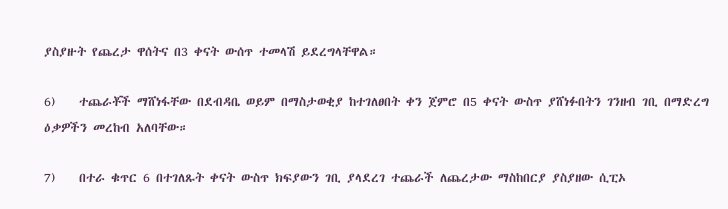ያስያዙት የጨረታ ዋሰትና በ3 ቀናት ውሰጥ ተመላሽ ይደረግላቸዋል።

6)    ተጨራቾች ማሸነፋቸው በደብዳቤ ወይም በማስታወቂያ ከተገለፀበት ቀን ጀምሮ በ5 ቀናት ውስጥ ያሸነፉበትን ገንዘብ ገቢ በማድረግ ዕቃዎችን መረከብ አለባቸው።

7)    በተራ ቁጥር 6 በተገለጹት ቀናት ውስጥ ክፍያውን ገቢ ያላደረገ ተጨራች ለጨረታው ማስከበርያ ያስያዘው ሲፒኦ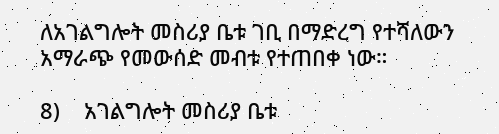ለአገልግሎት መስሪያ ቤቱ ገቢ በማድረግ የተሻለውን አማራጭ የመውሰድ መብቱ የተጠበቀ ነው።

8)    አገልግሎት መስሪያ ቤቱ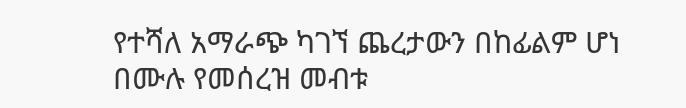የተሻለ አማራጭ ካገኘ ጨረታውን በከፊልም ሆነ በሙሉ የመሰረዝ መብቱ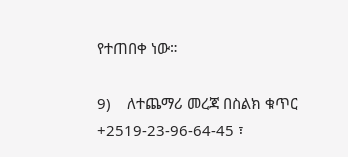የተጠበቀ ነው።

9)    ለተጨማሪ መረጃ በስልክ ቁጥር +2519-23-96-64-45 ፣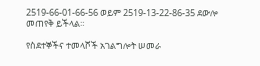2519-66-01-66-56 ወይም 2519-13-22-86-35 ደውሎ መጠየቅ ይችላል።

የስደተኞችና ተመላሾች አገልግሎት ሠመራ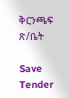ቅርንጫፍ ጽ/ቤት

Save Tender